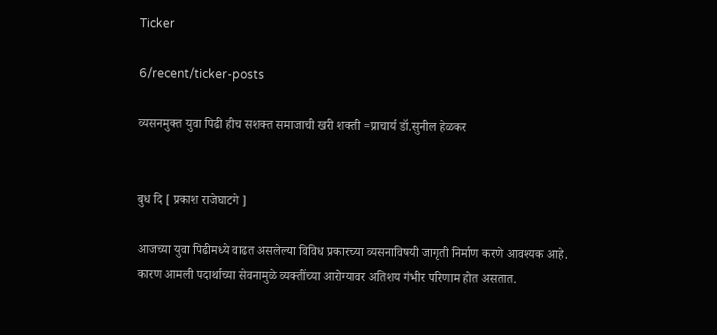Ticker

6/recent/ticker-posts

व्यसनमुक्त युवा पिढी हीच सशक्त समाजाची खरी शक्ती =प्राचार्य डॉ.सुनील हेळकर


बुध दि [ प्रकाश राजेघाटगे ]

आजच्या युवा पिढीमध्ये वाढत असलेल्या विविध प्रकारच्या व्यसनाविषयी जागृती निर्माण करणे आवश्यक आहे. कारण आमली पदार्थाच्या सेवनामुळे व्यक्तींच्या आरोग्यावर अतिशय गंभीर परिणाम होत असतात.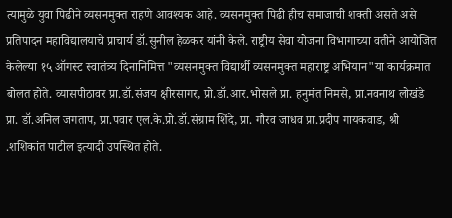त्यामुळे युवा पिढीने व्यसनमुक्त राहणे आवश्यक आहे. व्यसनमुक्त पिढी हीच समाजाची शक्ती असते असे प्रतिपादन महाविद्यालयाचे प्राचार्य डॉ.सुनील हेळकर यांनी केले. राष्ट्रीय सेवा योजना विभागाच्या वतीने आयोजित केलेल्या १५ ऑगस्ट स्वातंत्र्य दिनानिमित्त "व्यसनमुक्त विद्यार्थी व्यसनमुक्त महाराष्ट्र अभियान"या कार्यक्रमात बोलत होते. व्यासपीठावर प्रा.डॉ.संजय क्षीरसागर, प्रो.डॉ.आर.भोसले प्रा. हनुमंत निमसे, प्रा.नवनाथ लोखंडे प्रा. डॉ.अनिल जगताप, प्रा.पवार एल.के.प्रो.डॉ.संग्राम शिंदे, प्रा. गौरव जाधव प्रा.प्रदीप गायकवाड, श्री .शशिकांत पाटील इत्यादी उपस्थित होते.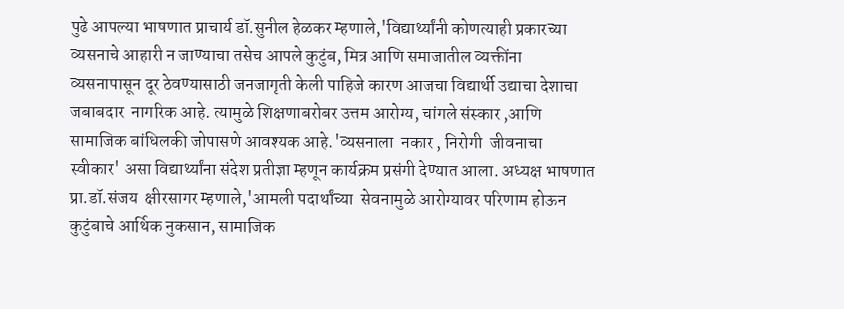पुढे आपल्या भाषणात प्राचार्य डॉ.सुनील हेळकर म्हणाले,'विद्यार्थ्यांनी कोणत्याही प्रकारच्या व्यसनाचे आहारी न जाण्याचा तसेच आपले कुटुंब, मित्र आणि समाजातील व्यक्तींना व्यसनापासून दूर ठेवण्यासाठी जनजागृती केली पाहिजे कारण आजचा विद्यार्थी उद्याचा देशाचा जबाबदार  नागरिक आहे. त्यामुळे शिक्षणाबरोबर उत्तम आरोग्य, चांगले संस्कार ,आणि सामाजिक बांधिलकी जोपासणे आवश्यक आहे.'व्यसनाला  नकार , निरोगी  जीवनाचा स्वीकार' असा विद्यार्थ्यांना संदेश प्रतीज्ञा म्हणून कार्यक्रम प्रसंगी देण्यात आला. अध्यक्ष भाषणात प्रा.डॉ.संजय  क्षीरसागर म्हणाले,'आमली पदार्थांच्या  सेवनामुळे आरोग्यावर परिणाम होऊन कुटुंबाचे आर्थिक नुकसान, सामाजिक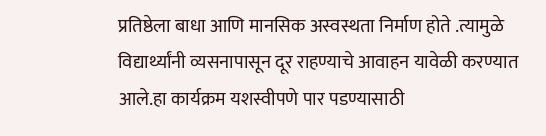प्रतिष्ठेला बाधा आणि मानसिक अस्वस्थता निर्माण होते .त्यामुळे विद्यार्थ्यांनी व्यसनापासून दूर राहण्याचे आवाहन यावेळी करण्यात आले.हा कार्यक्रम यशस्वीपणे पार पडण्यासाठी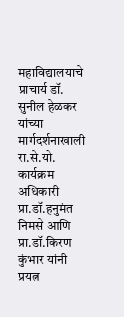महाविद्यालयाचे प्राचार्य डॉ. सुनील हेळकर यांच्या मार्गदर्शनाखाली रा.से.यो. कार्यक्रम अधिकारी प्रा.डॉ.हनुमंत निमसे आणि प्रा.डॉ.किरण कुंभार यांनी प्रयत्न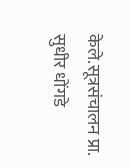केले.सूत्रसंचालन प्रा. सुधीर धोंगडे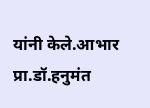यांनी केले.आभार प्रा.डॉ.हनुमंत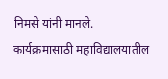निमसे यांनी मानले. कार्यक्रमासाठी महाविद्यालयातील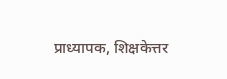प्राध्यापक, शिक्षकेत्तर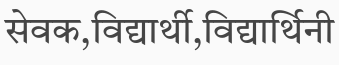सेवक,विद्यार्थी,विद्यार्थिनी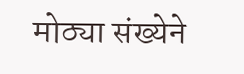मोठ्या संख्येने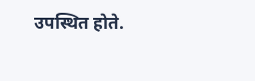उपस्थित होते.